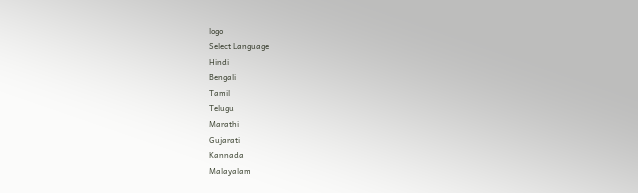logo
Select Language
Hindi
Bengali
Tamil
Telugu
Marathi
Gujarati
Kannada
Malayalam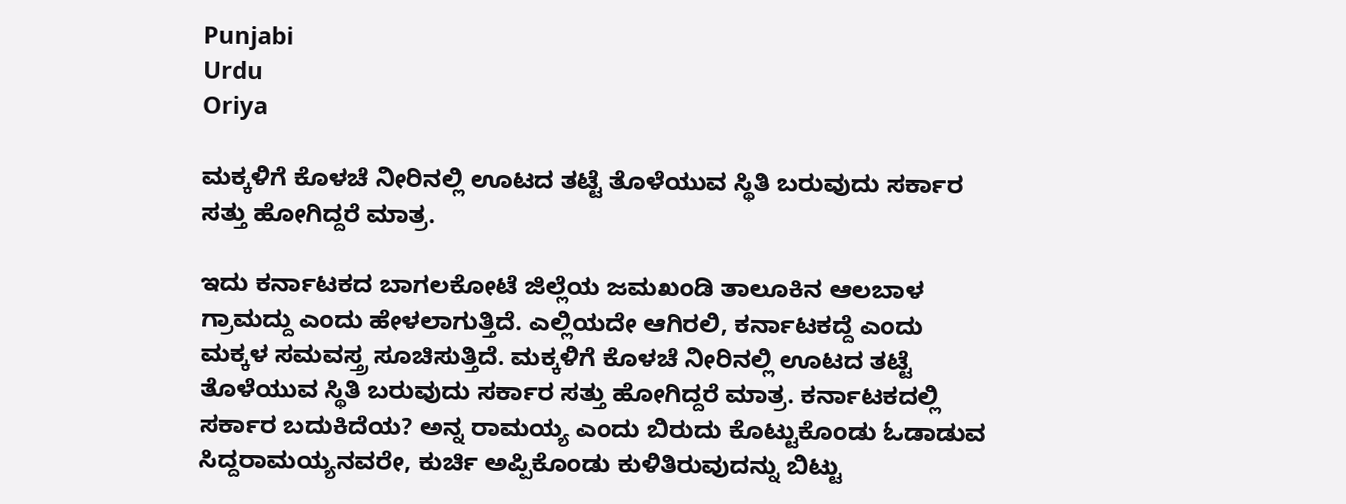Punjabi
Urdu
Oriya

ಮಕ್ಕಳಿಗೆ ಕೊಳಚೆ ನೀರಿನಲ್ಲಿ ಊಟದ ತಟ್ಟೆ ತೊಳೆಯುವ ಸ್ಥಿತಿ ಬರುವುದು ಸರ್ಕಾರ ಸತ್ತು ಹೋಗಿದ್ದರೆ ಮಾತ್ರ.

ಇದು ಕರ್ನಾಟಕದ ಬಾಗಲಕೋಟೆ ಜಿಲ್ಲೆಯ ಜಮಖಂಡಿ ತಾಲೂಕಿನ ಆಲಬಾಳ ಗ್ರಾಮದ್ದು ಎಂದು ಹೇಳಲಾಗುತ್ತಿದೆ. ಎಲ್ಲಿಯದೇ ಆಗಿರಲಿ, ಕರ್ನಾಟಕದ್ದೆ ಎಂದು ಮಕ್ಕಳ ಸಮವಸ್ತ್ರ ಸೂಚಿಸುತ್ತಿದೆ. ಮಕ್ಕಳಿಗೆ ಕೊಳಚೆ ನೀರಿನಲ್ಲಿ ಊಟದ ತಟ್ಟೆ ತೊಳೆಯುವ ಸ್ಥಿತಿ ಬರುವುದು ಸರ್ಕಾರ ಸತ್ತು ಹೋಗಿದ್ದರೆ ಮಾತ್ರ. ಕರ್ನಾಟಕದಲ್ಲಿ ಸರ್ಕಾರ ಬದುಕಿದೆಯ? ಅನ್ನ ರಾಮಯ್ಯ ಎಂದು ಬಿರುದು ಕೊಟ್ಟುಕೊಂಡು ಓಡಾಡುವ ಸಿದ್ದರಾಮಯ್ಯನವರೇ, ಕುರ್ಚಿ ಅಪ್ಪಿಕೊಂಡು ಕುಳಿತಿರುವುದನ್ನು ಬಿಟ್ಟು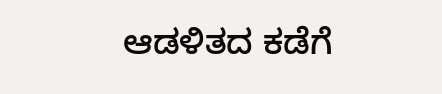ಆಡಳಿತದ ಕಡೆಗೆ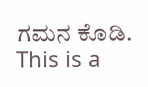ಗಮನ ಕೊಡಿ.
This is a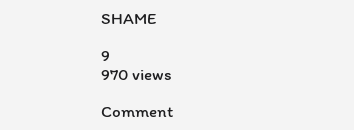SHAME

9
970 views

Comment